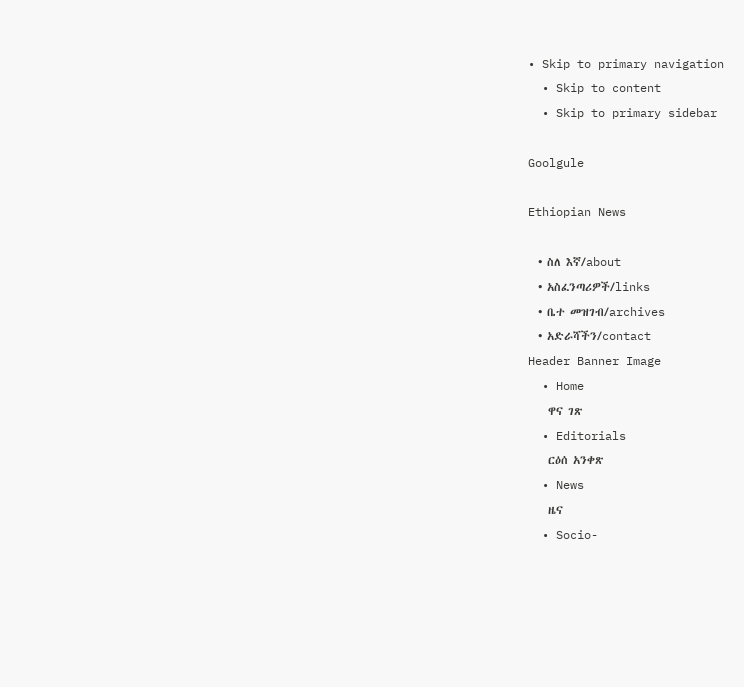• Skip to primary navigation
  • Skip to content
  • Skip to primary sidebar

Goolgule

Ethiopian News

  • ስለ እኛ/about
  • አስፈንጣሪዎች/links
  • ቤተ መዝገብ/archives
  • አድራሻችን/contact
Header Banner Image
  • Home
    ዋና ገጽ
  • Editorials
    ርዕሰ አንቀጽ
  • News
    ዜና
  • Socio-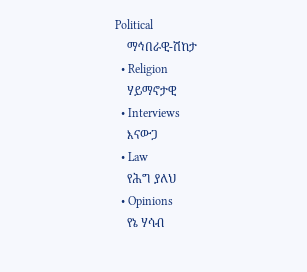Political
    ማኅበራዊ-ሽከታ
  • Religion
    ሃይማኖታዊ
  • Interviews
    እናውጋ
  • Law
    የሕግ ያለህ
  • Opinions
    የኔ ሃሳብ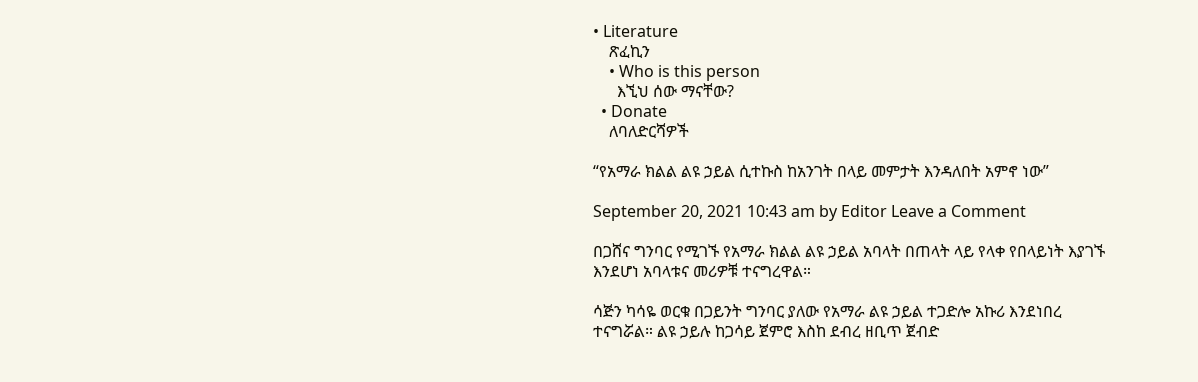• Literature
    ጽፈኪን
    • Who is this person
      እኚህ ሰው ማናቸው?
  • Donate
    ለባለድርሻዎች

“የአማራ ክልል ልዩ ኃይል ሲተኩስ ከአንገት በላይ መምታት እንዳለበት አምኖ ነው”

September 20, 2021 10:43 am by Editor Leave a Comment

በጋሸና ግንባር የሚገኙ የአማራ ክልል ልዩ ኃይል አባላት በጠላት ላይ የላቀ የበላይነት እያገኙ እንደሆነ አባላቱና መሪዎቹ ተናግረዋል።

ሳጅን ካሳዬ ወርቁ በጋይንት ግንባር ያለው የአማራ ልዩ ኃይል ተጋድሎ አኩሪ እንደነበረ ተናግሯል። ልዩ ኃይሉ ከጋሳይ ጀምሮ እስከ ደብረ ዘቢጥ ጀብድ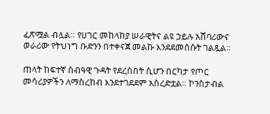ፈጽሟል ብሏል። የሀገር መከላከያ ሠራዊትና ልዩ ኃይሉ አሸባሪውና ወራሪው የትህነግ ቡድንን በተቀናጀ መልኩ እንደደመሰሱት ገልጿል።

ጠላት ከፍተኛ ሰብዓዊ ጉዳት የደረሰበት ሲሆን በርካታ የጦር መሳሪያዎችን ለማስረከብ እንደተገደደም አስረድቷል። ኮንስታብል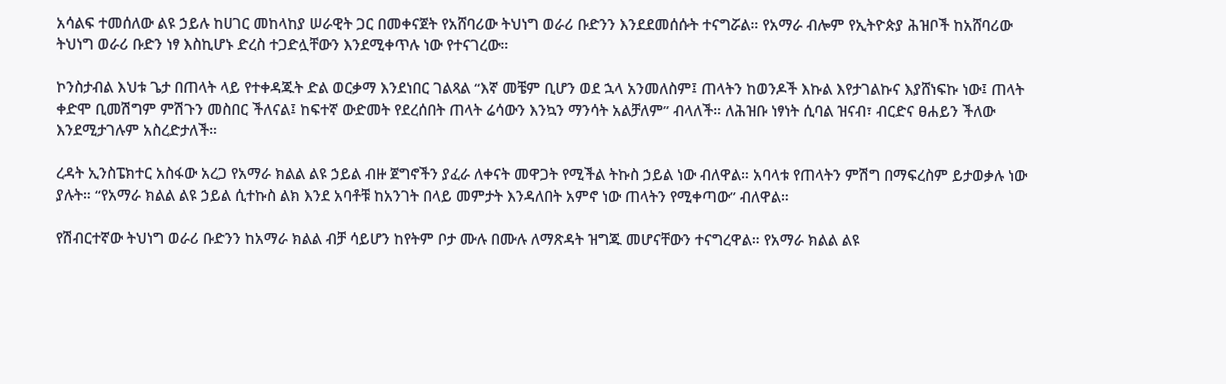አሳልፍ ተመሰለው ልዩ ኃይሉ ከሀገር መከላከያ ሠራዊት ጋር በመቀናጀት የአሸባሪው ትህነግ ወራሪ ቡድንን እንደደመሰሱት ተናግሯል። የአማራ ብሎም የኢትዮጵያ ሕዝቦች ከአሸባሪው ትህነግ ወራሪ ቡድን ነፃ እስኪሆኑ ድረስ ተጋድሏቸውን እንደሚቀጥሉ ነው የተናገረው።

ኮንስታብል እህቱ ጌታ በጠላት ላይ የተቀዳጁት ድል ወርቃማ እንደነበር ገልጻል “እኛ መቼም ቢሆን ወደ ኋላ አንመለስም፤ ጠላትን ከወንዶች እኩል እየታገልኩና እያሸነፍኩ ነው፤ ጠላት ቀድሞ ቢመሽግም ምሽጉን መስበር ችለናል፤ ከፍተኛ ውድመት የደረሰበት ጠላት ሬሳውን እንኳን ማንሳት አልቻለም” ብላለች። ለሕዝቡ ነፃነት ሲባል ዝናብ፣ ብርድና ፀሐይን ችለው እንደሚታገሉም አስረድታለች።

ረዳት ኢንስፔክተር አስፋው አረጋ የአማራ ክልል ልዩ ኃይል ብዙ ጀግኖችን ያፈራ ለቀናት መዋጋት የሚችል ትኩስ ኃይል ነው ብለዋል። አባላቱ የጠላትን ምሽግ በማፍረስም ይታወቃሉ ነው ያሉት። “የአማራ ክልል ልዩ ኃይል ሲተኩስ ልክ እንደ አባቶቹ ከአንገት በላይ መምታት እንዳለበት አምኖ ነው ጠላትን የሚቀጣው” ብለዋል።

የሽብርተኛው ትህነግ ወራሪ ቡድንን ከአማራ ክልል ብቻ ሳይሆን ከየትም ቦታ ሙሉ በሙሉ ለማጽዳት ዝግጁ መሆናቸውን ተናግረዋል። የአማራ ክልል ልዩ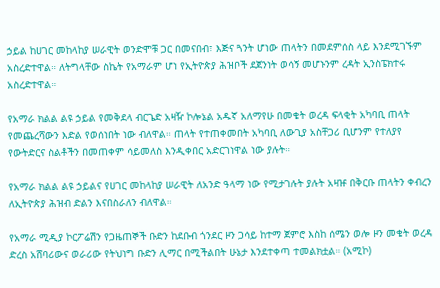ኃይል ከሀገር መከላከያ ሠራዊት ወንድሞቹ ጋር በመናበብ፣ እጅና ጓንት ሆነው ጠላትን በመደምሰስ ላይ እንደሚገኙም አስረድተዋል። ለትግላቸው ስኬት የአማራም ሆነ የኢትዮጵያ ሕዝቦች ደጀንነት ወሳኝ መሆኑንም ረዳት ኢንስፔክተሩ አስረድተዋል።

የአማራ ክልል ልዩ ኃይል የመቅደላ ብርጌድ አዛዥ ኮሎኔል አዱኛ አለማየሁ በመቄት ወረዳ ፍላቂት አካባቢ ጠላት የመጨረሻውን እድል የወሰነበት ነው ብለዋል። ጠላት የተጠቀመበት አካባቢ ለውጊያ አስቸጋሪ ቢሆንም የተለያየ የውትድርና ስልቶችን በመጠቀም ሳይመለስ እንዲቀበር አድርገነዋል ነው ያሉት።

የአማራ ክልል ልዩ ኃይልና የሀገር መከላከያ ሠራዊት ለአንድ ዓላማ ነው የሚታገሉት ያሉት አዛዡ በቅርቡ ጠላትን ቀብረን ለኢትዮጵያ ሕዝብ ድልን እናበስራለን ብለዋል።

የአማራ ሚዲያ ኮርፖሬሽን የጋዜጠኞች ቡድን ከደቡብ ጎንደር ዞን ጋሳይ ከተማ ጀምሮ እስከ ሰሜን ወሎ ዞን መቄት ወረዳ ድረስ አሸባሪውና ወራሪው የትህነግ ቡድን ሊማር በሚችልበት ሁኔታ እንደተቀጣ ተመልክቷል። (አሚኮ)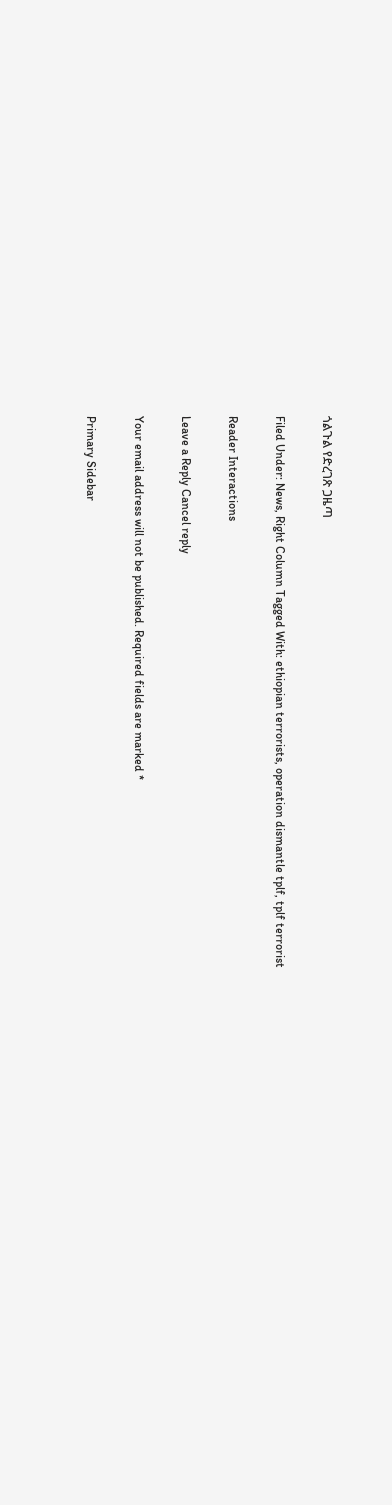ጎልጉል የድረገጽ ጋዜጣ

Filed Under: News, Right Column Tagged With: ethiopian terrorists, operation dismantle tplf, tplf terrorist

Reader Interactions

Leave a Reply Cancel reply

Your email address will not be published. Required fields are marked *

Primary Sidebar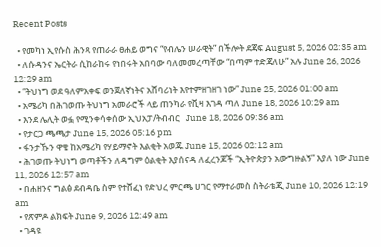Recent Posts

  • የመካነ ኢየሱስ ሕንጻ የጠራራ ፀሐይ ወግና “የብሌን ሠራዊት” በችሎት ደጃፍ August 5, 2026 02:35 am
  • ለሱዳንና ኤርትራ ሲከራከሩ የነበሩት አበባው ባለመመረጣቸው “በጣም ተድጃለሁ” አሉ June 26, 2026 12:29 am
  • “ትህነግ ወደ ዓለምአቀፍ ወንጀለኛነትና አሸባሪነት እየተምዘገዘገ ነው” June 25, 2026 01:00 am
  • አሜሪካ በሕገወጡ ትህነግ አመራሮች ላይ ጠንካራ የቪዛ እገዳ ጣለ June 18, 2026 10:29 am
  • እንደ ሌሊት ወፏ የሚንቀሳቀሰው ኢህአፓ/ትብብር   June 18, 2026 09:36 am
  • የታርጋ ጫጫታ June 15, 2026 05:16 pm
  • ፋንታኹን ዋቄ ከአሜሪካ የሃይማኖት እልቂት አወጁ June 15, 2026 02:12 am
  • ሕገወጡ ትህነግ ወጣቶችን ለዳግም ዕልቂት እያሰናዳ ለፈረንጆች “ኢትዮጵያን አውግዙልኝ” እያለ ነው June 11, 2026 12:57 am
  • በሐዘንና ግልፅ ደብዳቤ ስም የተሸፈነ የድህረ ምርጫ ሀገር የማተራመስ ስትራቴጂ June 10, 2026 12:19 am
  • የጽምዶ ልክፍት June 9, 2026 12:49 am
  • ገዳዩ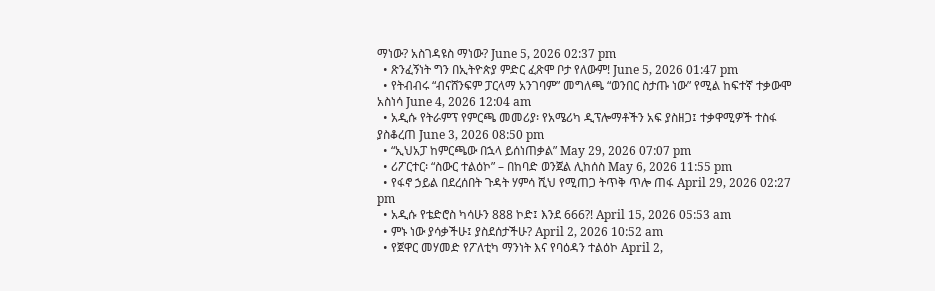ማነው? አስገዳዩስ ማነው? June 5, 2026 02:37 pm
  • ጽንፈኝነት ግን በኢትዮጵያ ምድር ፈጽሞ ቦታ የለውም! June 5, 2026 01:47 pm
  • የትብብሩ “ብናሸንፍም ፓርላማ አንገባም” መግለጫ “ወንበር ስታጡ ነው” የሚል ከፍተኛ ተቃውሞ አስነሳ June 4, 2026 12:04 am
  • አዲሱ የትራምፕ የምርጫ መመሪያ፡ የአሜሪካ ዲፕሎማቶችን አፍ ያስዘጋ፤ ተቃዋሚዎች ተስፋ ያስቆረጠ June 3, 2026 08:50 pm
  • “ኢህአፓ ከምርጫው በኋላ ይሰነጠቃል” May 29, 2026 07:07 pm
  • ሪፖርተር፡ “ስውር ተልዕኮ” – በከባድ ወንጀል ሊከሰስ May 6, 2026 11:55 pm
  • የፋኖ ኃይል በደረሰበት ጉዳት ሃምሳ ሺህ የሚጠጋ ትጥቅ ጥሎ ጠፋ April 29, 2026 02:27 pm
  • አዲሱ የቴድሮስ ካሳሁን 888 ኮድ፤ እንደ 666?! April 15, 2026 05:53 am
  • ምኑ ነው ያሳቃችሁ፤ ያስደሰታችሁ? April 2, 2026 10:52 am
  • የጀዋር መሃመድ የፖለቲካ ማንነት እና የባዕዳን ተልዕኮ April 2,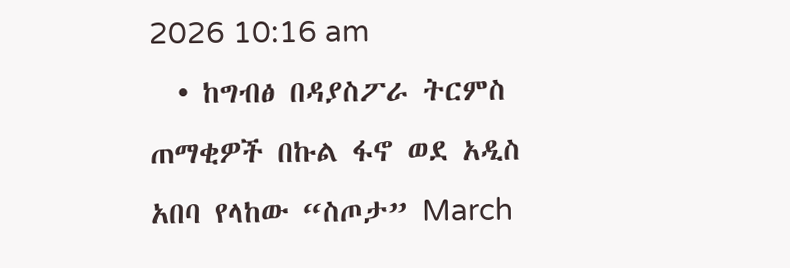2026 10:16 am
  • ከግብፅ በዳያስፖራ ትርምስ ጠማቂዎች በኩል ፋኖ ወደ አዲስ አበባ የላከው “ስጦታ” March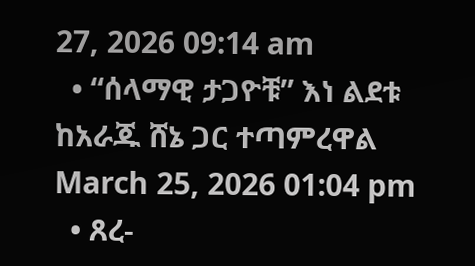27, 2026 09:14 am
  • “ሰላማዊ ታጋዮቹ” እነ ልደቱ ከአራጁ ሸኔ ጋር ተጣምረዋል March 25, 2026 01:04 pm
  • ጸረ-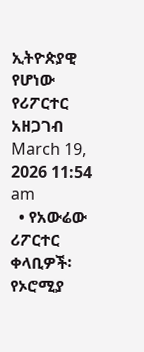ኢትዮጵያዊ የሆነው የሪፖርተር አዘጋገብ March 19, 2026 11:54 am
  • የአውሬው ሪፖርተር ቀላቢዎች፡ የኦሮሚያ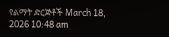የልማት ድርጅቶች March 18, 2026 10:48 am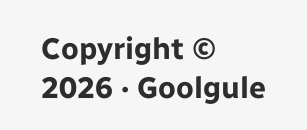Copyright © 2026 · Goolgule